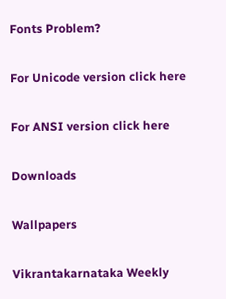Fonts Problem?

For Unicode version click here

For ANSI version click here

Downloads

Wallpapers

Vikrantakarnataka Weekly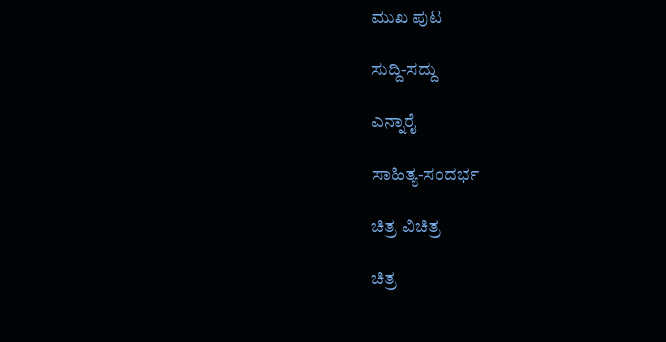ಮುಖ ಪುಟ

ಸುದ್ದಿ-ಸದ್ದು

ಎನ್ನಾರೈ

ಸಾಹಿತ್ಯ-ಸಂದರ್ಭ

ಚಿತ್ರ ವಿಚಿತ್ರ

ಚಿತ್ರ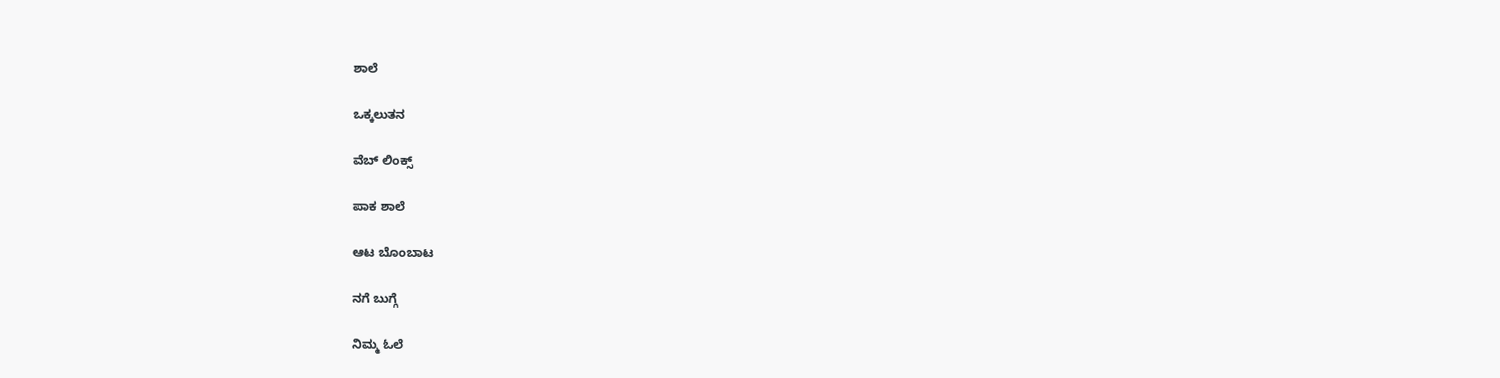ಶಾಲೆ

ಒಕ್ಕಲುತನ

ವೆಬ್ ಲಿಂಕ್ಸ್

ಪಾಕ ಶಾಲೆ

ಆಟ ಬೊಂಬಾಟ

ನಗೆ ಬುಗ್ಗೆ

ನಿಮ್ಮ ಓಲೆ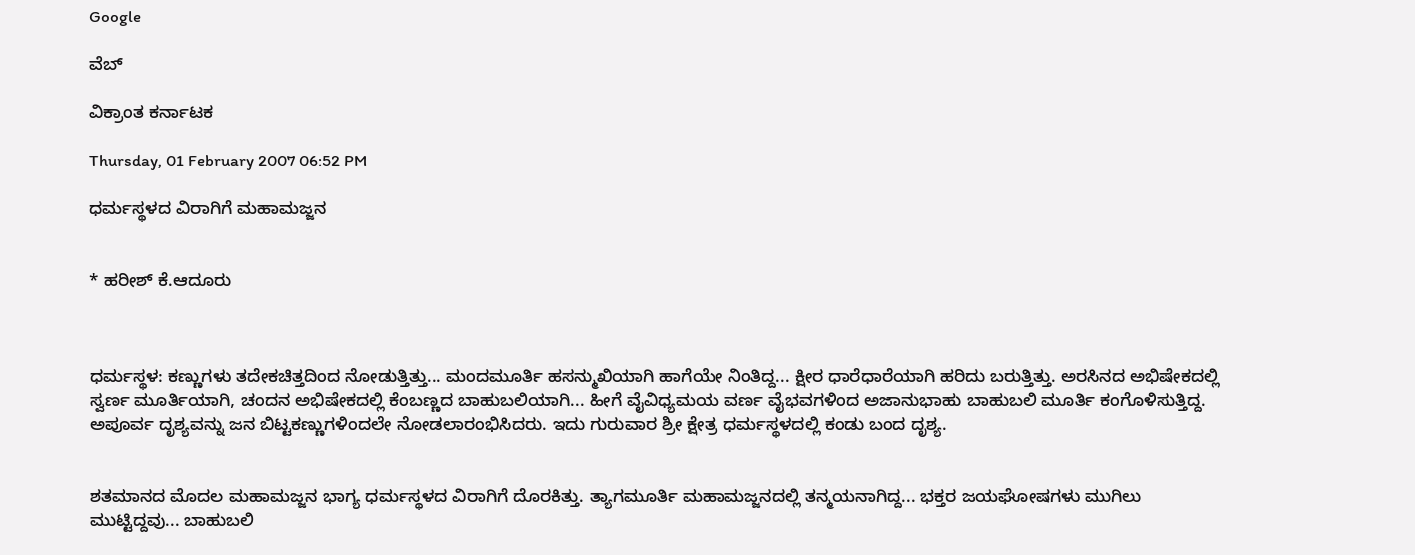Google

ವೆಬ್

ವಿಕ್ರಾಂತ ಕರ್ನಾಟಕ

Thursday, 01 February 2007 06:52 PM

ಧರ್ಮಸ್ಥಳದ ವಿರಾಗಿಗೆ ಮಹಾಮಜ್ಜನ


* ಹರೀಶ್ ಕೆ.ಆದೂರು



ಧರ್ಮಸ್ಥಳ: ಕಣ್ಣುಗಳು ತದೇಕಚಿತ್ತದಿಂದ ನೋಡುತ್ತಿತ್ತು... ಮಂದಮೂರ್ತಿ ಹಸನ್ಮುಖಿಯಾಗಿ ಹಾಗೆಯೇ ನಿಂತಿದ್ದ... ಕ್ಷೀರ ಧಾರೆಧಾರೆಯಾಗಿ ಹರಿದು ಬರುತ್ತಿತ್ತು. ಅರಸಿನದ ಅಭಿಷೇಕದಲ್ಲಿ ಸ್ವರ್ಣ ಮೂರ್ತಿಯಾಗಿ, ಚಂದನ ಅಭಿಷೇಕದಲ್ಲಿ ಕೆಂಬಣ್ಣದ ಬಾಹುಬಲಿಯಾಗಿ... ಹೀಗೆ ವೈವಿಧ್ಯಮಯ ವರ್ಣ ವೈಭವಗಳಿಂದ ಅಜಾನುಭಾಹು ಬಾಹುಬಲಿ ಮೂರ್ತಿ ಕಂಗೊಳಿಸುತ್ತಿದ್ದ. ಅಪೂರ್ವ ದೃಶ್ಯವನ್ನು ಜನ ಬಿಟ್ಟಕಣ್ಣುಗಳಿಂದಲೇ ನೋಡಲಾರಂಭಿಸಿದರು. ಇದು ಗುರುವಾರ ಶ್ರೀ ಕ್ಷೇತ್ರ ಧರ್ಮಸ್ಥಳದಲ್ಲಿ ಕಂಡು ಬಂದ ದೃಶ್ಯ.


ಶತಮಾನದ ಮೊದಲ ಮಹಾಮಜ್ಜನ ಭಾಗ್ಯ ಧರ್ಮಸ್ಥಳದ ವಿರಾಗಿಗೆ ದೊರಕಿತ್ತು. ತ್ಯಾಗಮೂರ್ತಿ ಮಹಾಮಜ್ಜನದಲ್ಲಿ ತನ್ಮಯನಾಗಿದ್ದ... ಭಕ್ತರ ಜಯಘೋಷಗಳು ಮುಗಿಲು ಮುಟ್ಟಿದ್ದವು... ಬಾಹುಬಲಿ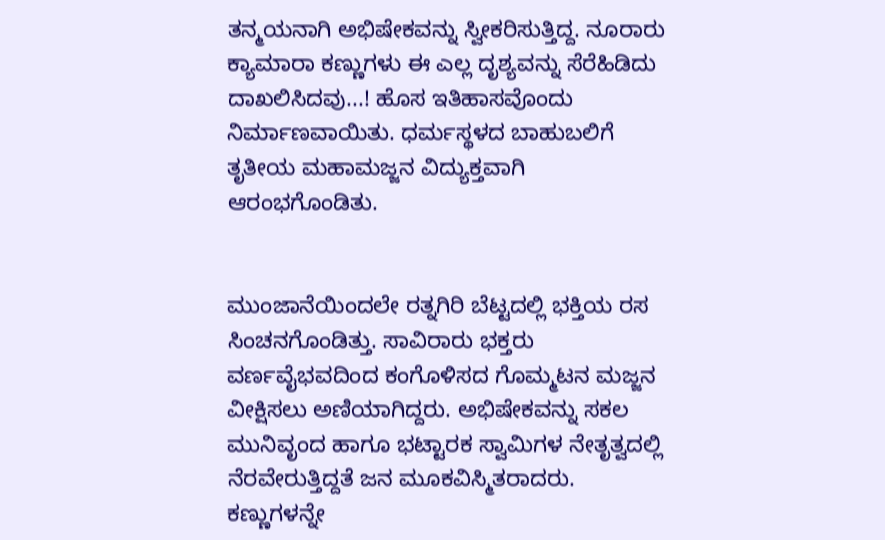ತನ್ಮಯನಾಗಿ ಅಭಿಷೇಕವನ್ನು ಸ್ವೀಕರಿಸುತ್ತಿದ್ದ. ನೂರಾರು ಕ್ಯಾಮಾರಾ ಕಣ್ಣುಗಳು ಈ ಎಲ್ಲ ದೃಶ್ಯವನ್ನು ಸೆರೆಹಿಡಿದು ದಾಖಲಿಸಿದವು...! ಹೊಸ ಇತಿಹಾಸವೊಂದು ನಿರ್ಮಾಣವಾಯಿತು. ಧರ್ಮಸ್ಥಳದ ಬಾಹುಬಲಿಗೆ ತೃತೀಯ ಮಹಾಮಜ್ಜನ ವಿದ್ಯುಕ್ತವಾಗಿ ಆರಂಭಗೊಂಡಿತು.


ಮುಂಜಾನೆಯಿಂದಲೇ ರತ್ನಗಿರಿ ಬೆಟ್ಟದಲ್ಲಿ ಭಕ್ತಿಯ ರಸ ಸಿಂಚನಗೊಂಡಿತ್ತು. ಸಾವಿರಾರು ಭಕ್ತರು ವರ್ಣವೈಭವದಿಂದ ಕಂಗೊಳಿಸದ ಗೊಮ್ಮಟನ ಮಜ್ಜನ ವೀಕ್ಷಿಸಲು ಅಣಿಯಾಗಿದ್ದರು. ಅಭಿಷೇಕವನ್ನು ಸಕಲ ಮುನಿವೃಂದ ಹಾಗೂ ಭಟ್ಟಾರಕ ಸ್ವಾಮಿಗಳ ನೇತೃತ್ವದಲ್ಲಿ ನೆರವೇರುತ್ತಿದ್ದತೆ ಜನ ಮೂಕವಿಸ್ಮಿತರಾದರು. ಕಣ್ಣುಗಳನ್ನೇ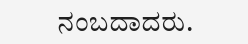ನಂಬದಾದರು.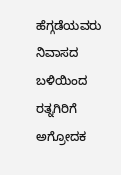ಹೆಗ್ಗಡೆಯವರು ನಿವಾಸದ ಬಳಿಯಿಂದ ರತ್ನಗಿರಿಗೆ ಅಗ್ರೋದಕ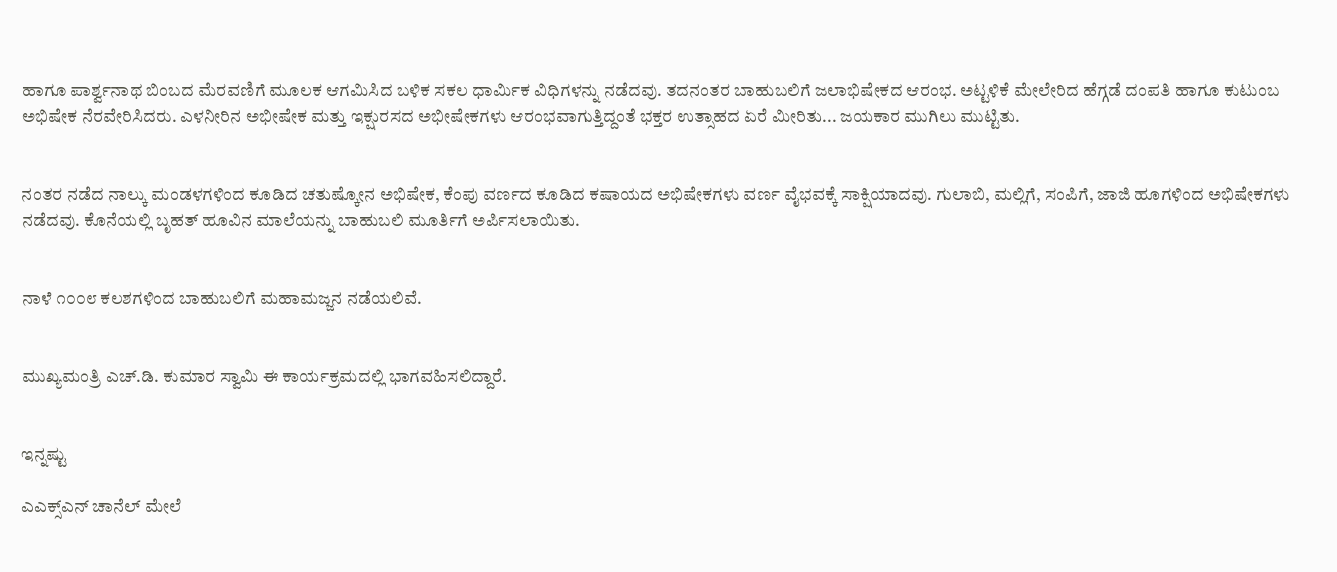ಹಾಗೂ ಪಾರ್ಶ್ವನಾಥ ಬಿಂಬದ ಮೆರವಣಿಗೆ ಮೂಲಕ ಆಗಮಿಸಿದ ಬಳಿಕ ಸಕಲ ಧಾರ್ಮಿಕ ವಿಧಿಗಳನ್ನು ನಡೆದವು. ತದನಂತರ ಬಾಹುಬಲಿಗೆ ಜಲಾಭಿಷೇಕದ ಆರಂಭ. ಅಟ್ಟಳಿಕೆ ಮೇಲೇರಿದ ಹೆಗ್ಗಡೆ ದಂಪತಿ ಹಾಗೂ ಕುಟುಂಬ ಅಭಿಷೇಕ ನೆರವೇರಿಸಿದರು. ಎಳನೀರಿನ ಅಭೀಷೇಕ ಮತ್ತು ಇಕ್ಷುರಸದ ಅಭೀಷೇಕಗಳು ಆರಂಭವಾಗುತ್ತಿದ್ದಂತೆ ಭಕ್ತರ ಉತ್ಸಾಹದ ಏರೆ ಮೀರಿತು... ಜಯಕಾರ ಮುಗಿಲು ಮುಟ್ಟಿತು.


ನಂತರ ನಡೆದ ನಾಲ್ಕು ಮಂಡಳಗಳಿಂದ ಕೂಡಿದ ಚತುಷ್ಕೋನ ಅಭಿಷೇಕ, ಕೆಂಪು ವರ್ಣದ ಕೂಡಿದ ಕಷಾಯದ ಅಭಿಷೇಕಗಳು ವರ್ಣ ವೈಭವಕ್ಕೆ ಸಾಕ್ಷಿಯಾದವು. ಗುಲಾಬಿ, ಮಲ್ಲಿಗೆ, ಸಂಪಿಗೆ, ಜಾಜಿ ಹೂಗಳಿಂದ ಅಭಿಷೇಕಗಳು ನಡೆದವು. ಕೊನೆಯಲ್ಲಿ ಬೃಹತ್ ಹೂವಿನ ಮಾಲೆಯನ್ನು ಬಾಹುಬಲಿ ಮೂರ್ತಿಗೆ ಅರ್ಪಿಸಲಾಯಿತು.


ನಾಳೆ ೧೦೦೮ ಕಲಶಗಳಿಂದ ಬಾಹುಬಲಿಗೆ ಮಹಾಮಜ್ಜನ ನಡೆಯಲಿವೆ.


ಮುಖ್ಯಮಂತ್ರಿ ಎಚ್.ಡಿ. ಕುಮಾರ ಸ್ವಾಮಿ ಈ ಕಾರ್ಯಕ್ರಮದಲ್ಲಿ ಭಾಗವಹಿಸಲಿದ್ದಾರೆ.


ಇನ್ನಷ್ಟು

ಎಎಕ್ಸ್‌ಎನ್ ಚಾನೆಲ್ ಮೇಲೆ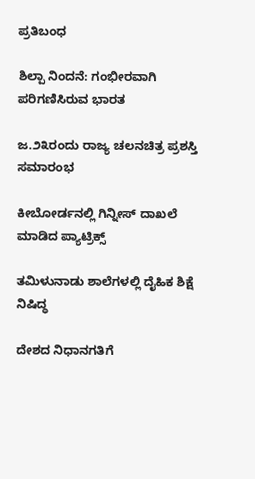ಪ್ರತಿಬಂಧ

ಶಿಲ್ಪಾ ನಿಂದನೆ: ಗಂಭೀರವಾಗಿ ಪರಿಗಣಿಸಿರುವ ಭಾರತ

ಜ.೨೩ರಂದು ರಾಜ್ಯ ಚಲನಚಿತ್ರ ಪ್ರಶಸ್ತಿ ಸಮಾರಂಭ

ಕೀಬೋರ್ಡನಲ್ಲಿ ಗಿನ್ನೀಸ್ ದಾಖಲೆ ಮಾಡಿದ ಪ್ಯಾಟ್ರಿಕ್ಸ್

ತಮಿಳುನಾಡು ಶಾಲೆಗಳಲ್ಲಿ ದೈಹಿಕ ಶಿಕ್ಷೆ ನಿಷಿದ್ಧ

ದೇಶದ ನಿಧಾನಗತಿಗೆ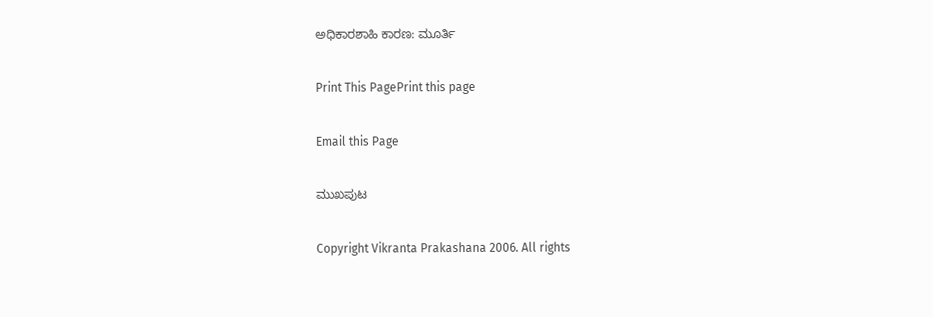ಅಧಿಕಾರಶಾಹಿ ಕಾರಣ: ಮೂರ್ತಿ

Print This PagePrint this page

Email this Page

ಮುಖಪುಟ

Copyright Vikranta Prakashana 2006. All rights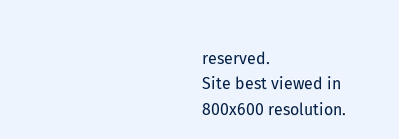reserved.
Site best viewed in 800x600 resolution.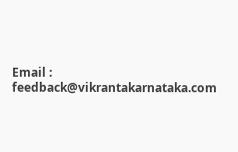Email : feedback@vikrantakarnataka.com